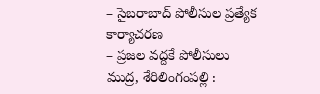– సైబరాబాద్ పోలీసుల ప్రత్యేక కార్యాచరణ
– ప్రజల వద్దకే పోలీసులు
ముద్ర, శేరిలింగంపల్లి :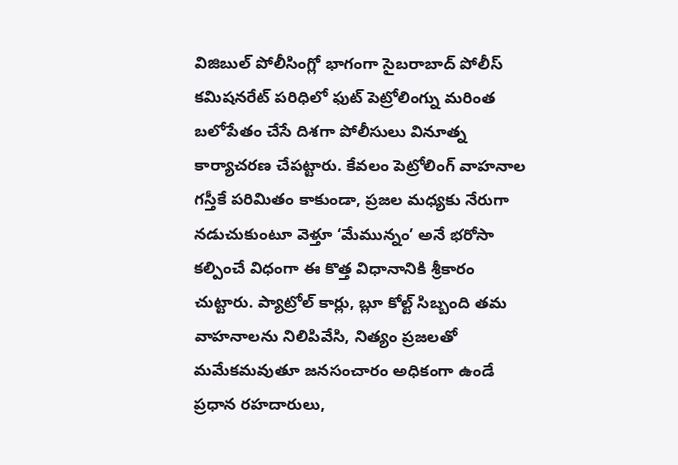విజిబుల్ పోలీసింగ్లో భాగంగా సైబరాబాద్ పోలీస్ కమిషనరేట్ పరిధిలో ఫుట్ పెట్రోలింగ్ను మరింత బలోపేతం చేసే దిశగా పోలీసులు వినూత్న కార్యాచరణ చేపట్టారు. కేవలం పెట్రోలింగ్ వాహనాల గస్తీకే పరిమితం కాకుండా, ప్రజల మధ్యకు నేరుగా నడుచుకుంటూ వెళ్తూ ‘మేమున్నం’ అనే భరోసా కల్పించే విధంగా ఈ కొత్త విధానానికి శ్రీకారం చుట్టారు. ప్యాట్రోల్ కార్లు, బ్లూ కోల్ట్ సిబ్బంది తమ వాహనాలను నిలిపివేసి, నిత్యం ప్రజలతో మమేకమవుతూ జనసంచారం అధికంగా ఉండే ప్రధాన రహదారులు,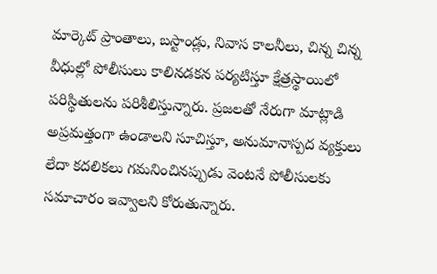మార్కెట్ ప్రాంతాలు, బస్టాండ్లు, నివాస కాలనీలు, చిన్న చిన్న వీధుల్లో పోలీసులు కాలినడకన పర్యటిస్తూ క్షేత్రస్థాయిలో పరిస్థితులను పరిశీలిస్తున్నారు. ప్రజలతో నేరుగా మాట్లాడి అప్రమత్తంగా ఉండాలని సూచిస్తూ, అనుమానాస్పద వ్యక్తులు లేదా కదలికలు గమనించినప్పుడు వెంటనే పోలీసులకు సమాచారం ఇవ్వాలని కోరుతున్నారు.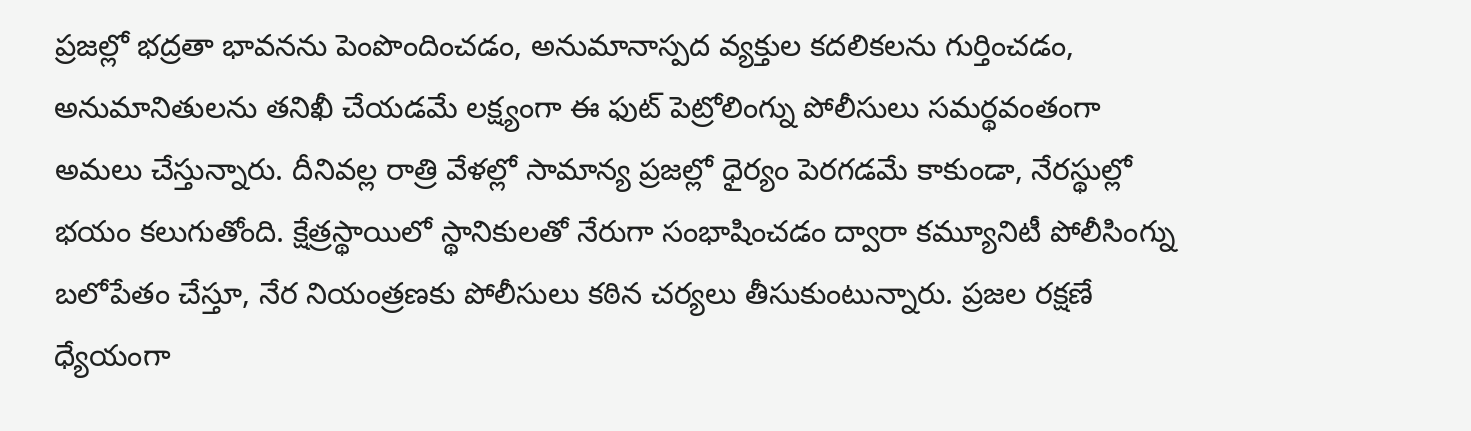ప్రజల్లో భద్రతా భావనను పెంపొందించడం, అనుమానాస్పద వ్యక్తుల కదలికలను గుర్తించడం, అనుమానితులను తనిఖీ చేయడమే లక్ష్యంగా ఈ ఫుట్ పెట్రోలింగ్ను పోలీసులు సమర్థవంతంగా అమలు చేస్తున్నారు. దీనివల్ల రాత్రి వేళల్లో సామాన్య ప్రజల్లో ధైర్యం పెరగడమే కాకుండా, నేరస్థుల్లో భయం కలుగుతోంది. క్షేత్రస్థాయిలో స్థానికులతో నేరుగా సంభాషించడం ద్వారా కమ్యూనిటీ పోలీసింగ్ను బలోపేతం చేస్తూ, నేర నియంత్రణకు పోలీసులు కఠిన చర్యలు తీసుకుంటున్నారు. ప్రజల రక్షణే ధ్యేయంగా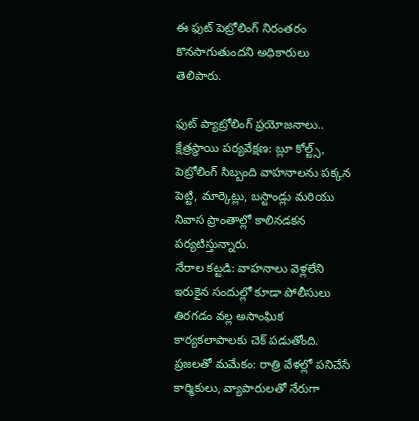ఈ ఫుట్ పెట్రోలింగ్ నిరంతరం కొనసాగుతుందని అధికారులు తెలిపారు.

ఫుట్ ప్యాట్రోలింగ్ ప్రయోజనాలు..
క్షేత్రస్థాయి పర్యవేక్షణ: బ్లూ కోల్ట్స్, పెట్రోలింగ్ సిబ్బంది వాహనాలను పక్కన పెట్టి, మార్కెట్లు, బస్టాండ్లు మరియు నివాస ప్రాంతాల్లో కాలినడకన పర్యటిస్తున్నారు.
నేరాల కట్టడి: వాహనాలు వెళ్లలేని ఇరుకైన సందుల్లో కూడా పోలీసులు తిరగడం వల్ల అసాంఘిక కార్యకలాపాలకు చెక్ పడుతోంది.
ప్రజలతో మమేకం: రాత్రి వేళల్లో పనిచేసే కార్మికులు, వ్యాపారులతో నేరుగా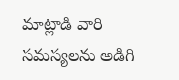మాట్లాడి వారి సమస్యలను అడిగి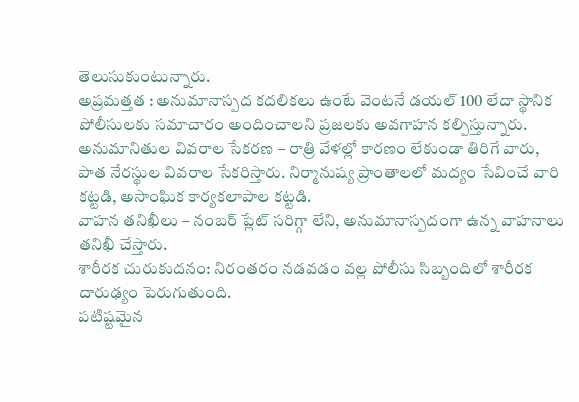తెలుసుకుంటున్నారు.
అప్రమత్తత : అనుమానాస్పద కదలికలు ఉంటే వెంటనే డయల్ 100 లేదా స్థానిక పోలీసులకు సమాచారం అందించాలని ప్రజలకు అవగాహన కల్పిస్తున్నారు.
అనుమానితుల వివరాల సేకరణ – రాత్రి వేళల్లో కారణం లేకుండా తిరిగే వారు, పాత నేరస్థుల వివరాల సేకరిస్తారు. నిర్మానుష్య ప్రాంతాలలో మద్యం సేవించే వారి కట్టడి, అసాంఘిక కార్యకలాపాల కట్టడి.
వాహన తనిఖీలు – నంబర్ ప్లేట్ సరిగ్గా లేని, అనుమానాస్పదంగా ఉన్న వాహనాలు తనిఖీ చేస్తారు.
శారీరక చురుకుదనం: నిరంతరం నడవడం వల్ల పోలీసు సిబ్బందిలో శారీరక దారుఢ్యం పెరుగుతుంది.
పటిష్టమైన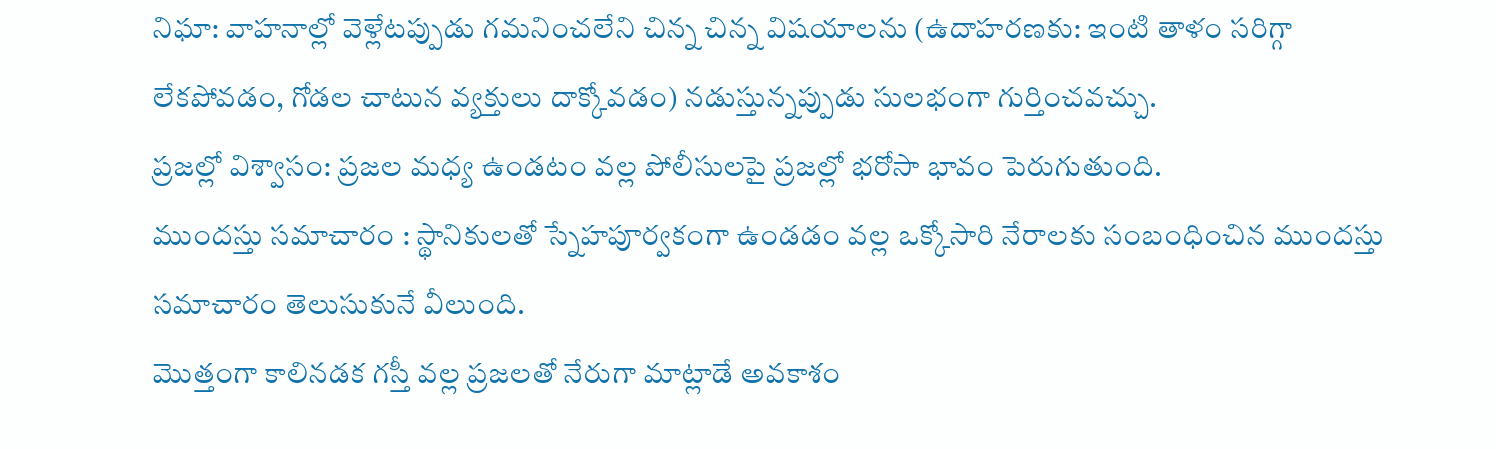నిఘా: వాహనాల్లో వెళ్లేటప్పుడు గమనించలేని చిన్న చిన్న విషయాలను (ఉదాహరణకు: ఇంటి తాళం సరిగ్గా లేకపోవడం, గోడల చాటున వ్యక్తులు దాక్కోవడం) నడుస్తున్నప్పుడు సులభంగా గుర్తించవచ్చు.
ప్రజల్లో విశ్వాసం: ప్రజల మధ్య ఉండటం వల్ల పోలీసులపై ప్రజల్లో భరోసా భావం పెరుగుతుంది.
ముందస్తు సమాచారం : స్థానికులతో స్నేహపూర్వకంగా ఉండడం వల్ల ఒక్కోసారి నేరాలకు సంబంధించిన ముందస్తు సమాచారం తెలుసుకునే వీలుంది.
మొత్తంగా కాలినడక గస్తీ వల్ల ప్రజలతో నేరుగా మాట్లాడే అవకాశం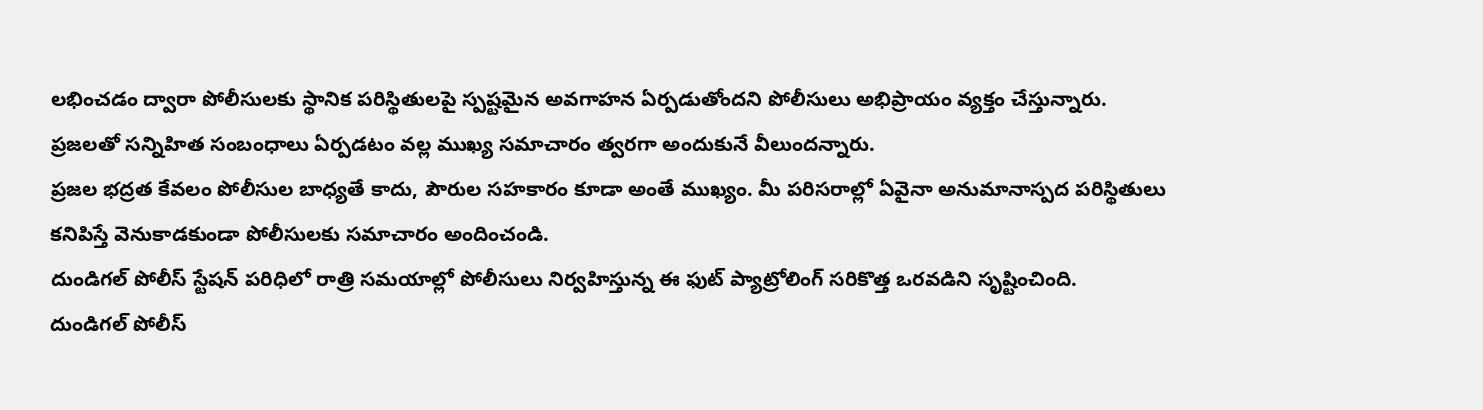లభించడం ద్వారా పోలీసులకు స్థానిక పరిస్థితులపై స్పష్టమైన అవగాహన ఏర్పడుతోందని పోలీసులు అభిప్రాయం వ్యక్తం చేస్తున్నారు. ప్రజలతో సన్నిహిత సంబంధాలు ఏర్పడటం వల్ల ముఖ్య సమాచారం త్వరగా అందుకునే వీలుందన్నారు.
ప్రజల భద్రత కేవలం పోలీసుల బాధ్యతే కాదు, పౌరుల సహకారం కూడా అంతే ముఖ్యం. మీ పరిసరాల్లో ఏవైనా అనుమానాస్పద పరిస్థితులు కనిపిస్తే వెనుకాడకుండా పోలీసులకు సమాచారం అందించండి.
దుండిగల్ పోలీస్ స్టేషన్ పరిధిలో రాత్రి సమయాల్లో పోలీసులు నిర్వహిస్తున్న ఈ ఫుట్ ప్యాట్రోలింగ్ సరికొత్త ఒరవడిని సృష్టించింది.
దుండిగల్ పోలీస్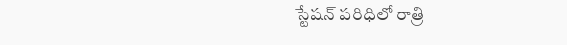స్టేషన్ పరిధిలో రాత్రి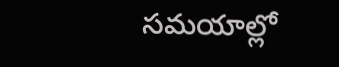సమయాల్లో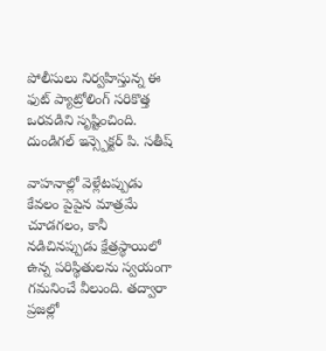పోలీసులు నిర్వహిస్తున్న ఈ ఫుట్ ప్యాట్రోలింగ్ సరికొత్త ఒరవడిని సృష్టించింది.
దుండిగల్ ఇన్స్పెక్టర్ పి. సతీష్

వాహనాల్లో వెళ్లేటప్పుడు కేవలం పైపైన మాత్రమే చూడగలం, కానీ నడిచినప్పుడు క్షేత్రస్థాయిలో ఉన్న పరిస్థితులను స్వయంగా గమనించే వీలుంది. తద్వారా ప్రజల్లో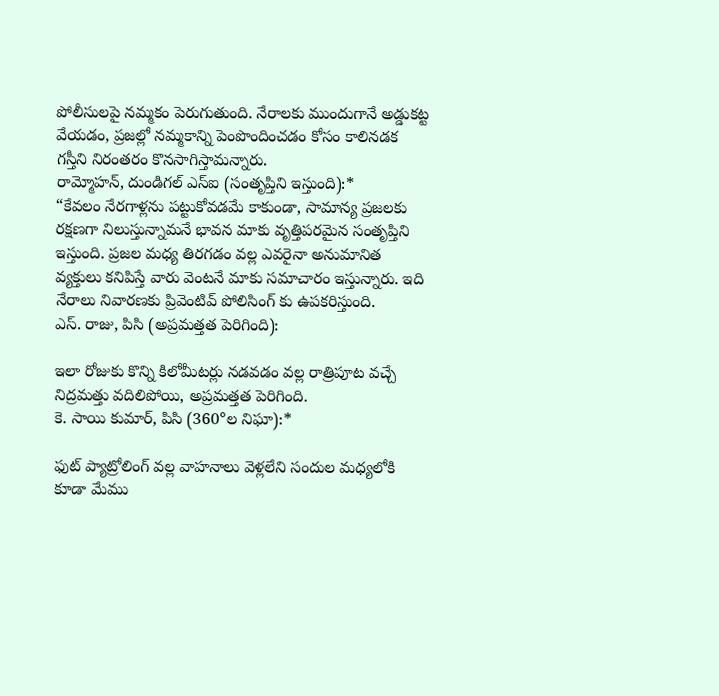పోలీసులపై నమ్మకం పెరుగుతుంది. నేరాలకు ముందుగానే అడ్డుకట్ట వేయడం, ప్రజల్లో నమ్మకాన్ని పెంపొందించడం కోసం కాలినడక గస్తీని నిరంతరం కొనసాగిస్తామన్నారు.
రామ్మోహన్, దుండిగల్ ఎస్ఐ (సంతృప్తిని ఇస్తుంది):*
“కేవలం నేరగాళ్లను పట్టుకోవడమే కాకుండా, సామాన్య ప్రజలకు రక్షణగా నిలుస్తున్నామనే భావన మాకు వృత్తిపరమైన సంతృప్తిని ఇస్తుంది. ప్రజల మధ్య తిరగడం వల్ల ఎవరైనా అనుమానిత వ్యక్తులు కనిపిస్తే వారు వెంటనే మాకు సమాచారం ఇస్తున్నారు. ఇది నేరాలు నివారణకు ప్రివెంటివ్ పోలిసింగ్ కు ఉపకరిస్తుంది.
ఎస్. రాజు, పిసి (అప్రమత్తత పెరిగింది):

ఇలా రోజుకు కొన్ని కిలోమీటర్లు నడవడం వల్ల రాత్రిపూట వచ్చే నిద్రమత్తు వదిలిపోయి, అప్రమత్తత పెరిగింది.
కె. సాయి కుమార్, పిసి (360°ల నిఘా):*

ఫుట్ ప్యాట్రోలింగ్ వల్ల వాహనాలు వెళ్లలేని సందుల మధ్యలోకి కూడా మేము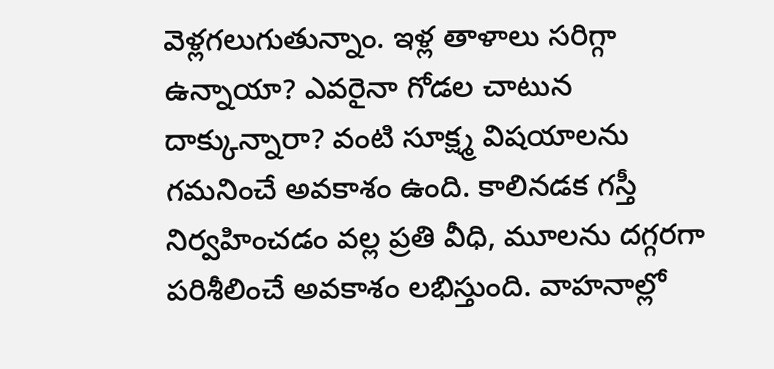వెళ్లగలుగుతున్నాం. ఇళ్ల తాళాలు సరిగ్గా ఉన్నాయా? ఎవరైనా గోడల చాటున దాక్కున్నారా? వంటి సూక్ష్మ విషయాలను గమనించే అవకాశం ఉంది. కాలినడక గస్తీ నిర్వహించడం వల్ల ప్రతి వీధి, మూలను దగ్గరగా పరిశీలించే అవకాశం లభిస్తుంది. వాహనాల్లో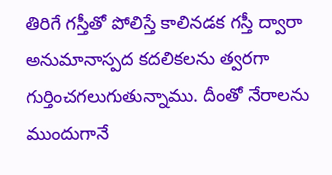తిరిగే గస్తీతో పోలిస్తే కాలినడక గస్తీ ద్వారా అనుమానాస్పద కదలికలను త్వరగా గుర్తించగలుగుతున్నాము. దీంతో నేరాలను ముందుగానే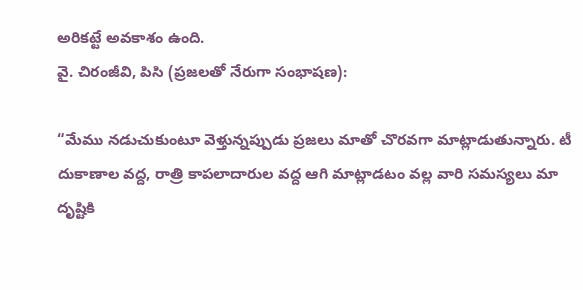అరికట్టే అవకాశం ఉంది.
వై. చిరంజీవి, పిసి (ప్రజలతో నేరుగా సంభాషణ):

“మేము నడుచుకుంటూ వెళ్తున్నప్పుడు ప్రజలు మాతో చొరవగా మాట్లాడుతున్నారు. టీ దుకాణాల వద్ద, రాత్రి కాపలాదారుల వద్ద ఆగి మాట్లాడటం వల్ల వారి సమస్యలు మా దృష్టికి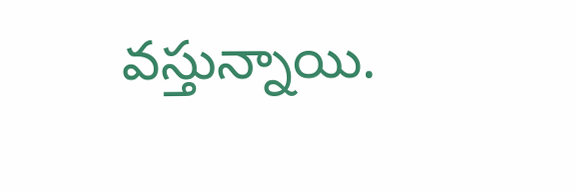వస్తున్నాయి.